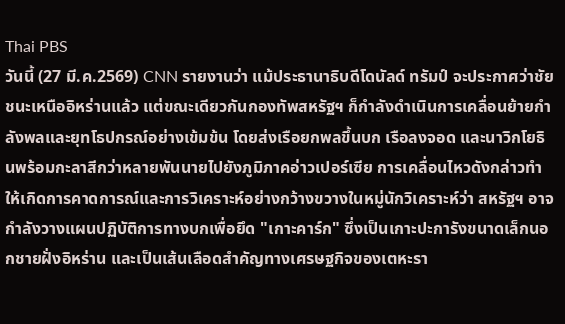Thai PBS
วันนี้ (27 มี.ค.2569) CNN รายงานว่า แม้ประธานาธิบดีโดนัลด์ ทรัมป์ จะประกาศว่าชัยชนะเหนืออิหร่านแล้ว แต่ขณะเดียวกันกองทัพสหรัฐฯ ก็กำลังดำเนินการเคลื่อนย้ายกำลังพลและยุทโธปกรณ์อย่างเข้มข้น โดยส่งเรือยกพลขึ้นบก เรือลงจอด และนาวิกโยธินพร้อมกะลาสีกว่าหลายพันนายไปยังภูมิภาคอ่าวเปอร์เซีย การเคลื่อนไหวดังกล่าวทำให้เกิดการคาดการณ์และการวิเคราะห์อย่างกว้างขวางในหมู่นักวิเคราะห์ว่า สหรัฐฯ อาจกำลังวางแผนปฏิบัติการทางบกเพื่อยึด "เกาะคาร์ก" ซึ่งเป็นเกาะปะการังขนาดเล็กนอกชายฝั่งอิหร่าน และเป็นเส้นเลือดสำคัญทางเศรษฐกิจของเตหะรา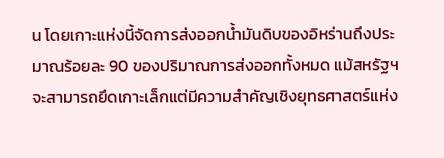น โดยเกาะแห่งนี้จัดการส่งออกน้ำมันดิบของอิหร่านถึงประมาณร้อยละ 90 ของปริมาณการส่งออกทั้งหมด แม้สหรัฐฯ จะสามารถยึดเกาะเล็กแต่มีความสำคัญเชิงยุทธศาสตร์แห่ง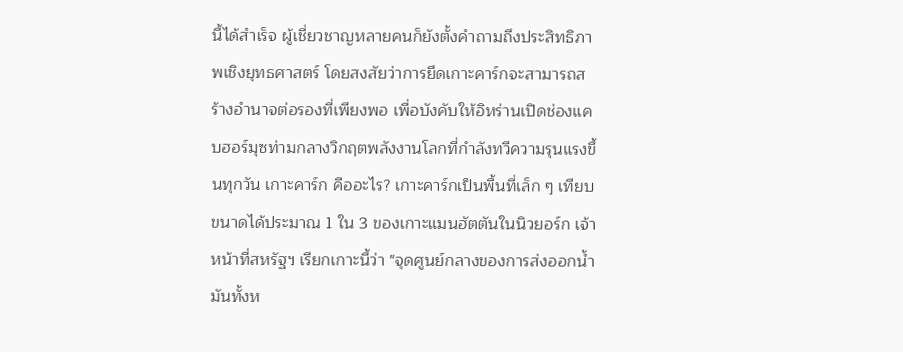นี้ได้สำเร็จ ผู้เชี่ยวชาญหลายคนก็ยังตั้งคำถามถึงประสิทธิภาพเชิงยุทธศาสตร์ โดยสงสัยว่าการยึดเกาะคาร์กจะสามารถสร้างอำนาจต่อรองที่เพียงพอ เพื่อบังคับให้อิหร่านเปิดช่องแคบฮอร์มุซท่ามกลางวิกฤตพลังงานโลกที่กำลังทวีความรุนแรงขึ้นทุกวัน เกาะคาร์ก คืออะไร? เกาะคาร์กเป็นพื้นที่เล็ก ๆ เทียบขนาดได้ประมาณ 1 ใน 3 ของเกาะแมนฮัตตันในนิวยอร์ก เจ้าหน้าที่สหรัฐฯ เรียกเกาะนี้ว่า "จุดศูนย์กลางของการส่งออกน้ำมันทั้งห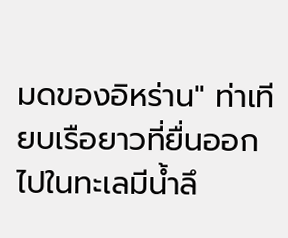มดของอิหร่าน" ท่าเทียบเรือยาวที่ยื่นออกไปในทะเลมีน้ำลึ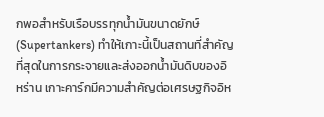กพอสำหรับเรือบรรทุกน้ำมันขนาดยักษ์ (Supertankers) ทำให้เกาะนี้เป็นสถานที่สำคัญที่สุดในการกระจายและส่งออกน้ำมันดิบของอิหร่าน เกาะคาร์กมีความสำคัญต่อเศรษฐกิจอิห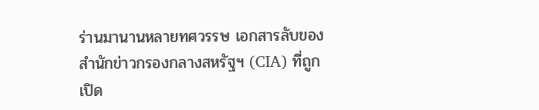ร่านมานานหลายทศวรรษ เอกสารลับของสำนักข่าวกรองกลางสหรัฐฯ (CIA) ที่ถูกเปิด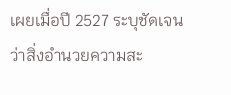เผยเมื่อปี 2527 ระบุชัดเจนว่าสิ่งอำนวยความสะ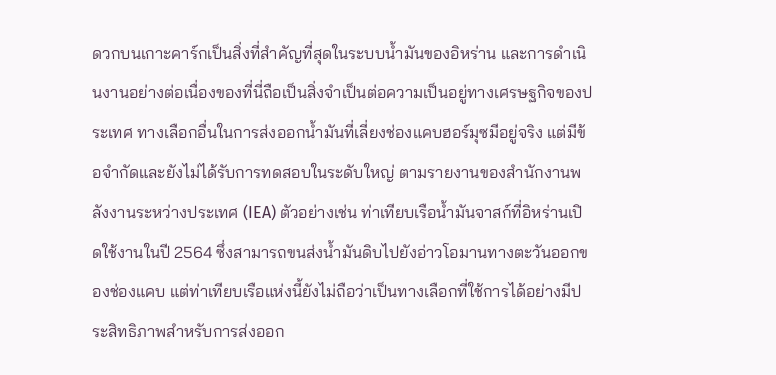ดวกบนเกาะคาร์กเป็นสิ่งที่สำคัญที่สุดในระบบน้ำมันของอิหร่าน และการดำเนินงานอย่างต่อเนื่องของที่นี่ถือเป็นสิ่งจำเป็นต่อความเป็นอยู่ทางเศรษฐกิจของประเทศ ทางเลือกอื่นในการส่งออกน้ำมันที่เลี่ยงช่องแคบฮอร์มุซมีอยู่จริง แต่มีข้อจำกัดและยังไม่ได้รับการทดสอบในระดับใหญ่ ตามรายงานของสำนักงานพลังงานระหว่างประเทศ (IEA) ตัวอย่างเช่น ท่าเทียบเรือน้ำมันจาสก์ที่อิหร่านเปิดใช้งานในปี 2564 ซึ่งสามารถขนส่งน้ำมันดิบไปยังอ่าวโอมานทางตะวันออกของช่องแคบ แต่ท่าเทียบเรือแห่งนี้ยังไม่ถือว่าเป็นทางเลือกที่ใช้การได้อย่างมีประสิทธิภาพสำหรับการส่งออก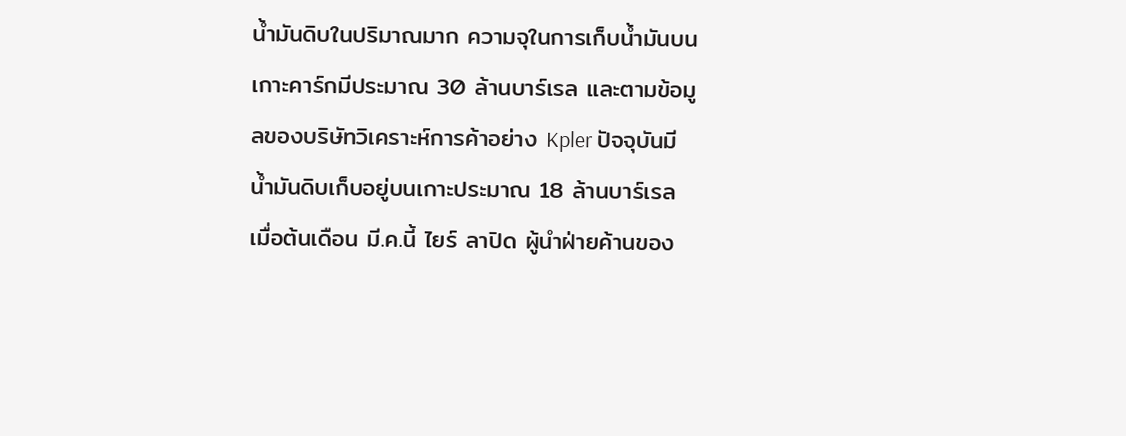น้ำมันดิบในปริมาณมาก ความจุในการเก็บน้ำมันบนเกาะคาร์กมีประมาณ 30 ล้านบาร์เรล และตามข้อมูลของบริษัทวิเคราะห์การค้าอย่าง Kpler ปัจจุบันมีน้ำมันดิบเก็บอยู่บนเกาะประมาณ 18 ล้านบาร์เรล เมื่อต้นเดือน มี.ค.นี้ ไยร์ ลาปิด ผู้นำฝ่ายค้านของ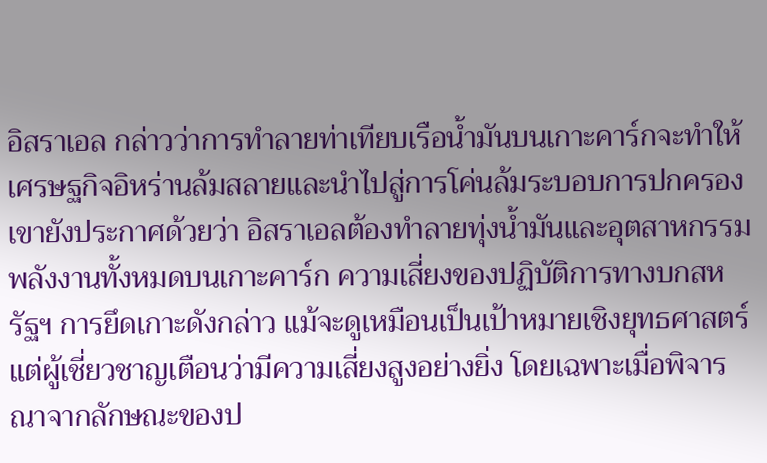อิสราเอล กล่าวว่าการทำลายท่าเทียบเรือน้ำมันบนเกาะคาร์กจะทำให้เศรษฐกิจอิหร่านล้มสลายและนำไปสู่การโค่นล้มระบอบการปกครอง เขายังประกาศด้วยว่า อิสราเอลต้องทำลายทุ่งน้ำมันและอุตสาหกรรมพลังงานทั้งหมดบนเกาะคาร์ก ความเสี่ยงของปฏิบัติการทางบกสหรัฐฯ การยึดเกาะดังกล่าว แม้จะดูเหมือนเป็นเป้าหมายเชิงยุทธศาสตร์ แต่ผู้เชี่ยวชาญเตือนว่ามีความเสี่ยงสูงอย่างยิ่ง โดยเฉพาะเมื่อพิจารณาจากลักษณะของป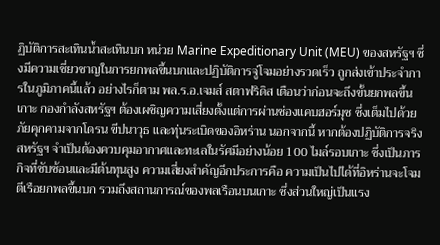ฏิบัติการสะเทินน้ำสะเทินบก หน่วย Marine Expeditionary Unit (MEU) ของสหรัฐฯ ซึ่งมีความเชี่ยวชาญในการยกพลขึ้นบกและปฏิบัติการจู่โจมอย่างรวดเร็ว ถูกส่งเข้าประจำการในภูมิภาคนี้แล้ว อย่างไรก็ตาม พล.ร.อ.เจมส์ สตาฟริดิส เตือนว่าก่อนจะถึงขั้นยกพลขึ้นเกาะ กองกำลังสหรัฐฯ ต้องเผชิญความเสี่ยงตั้งแต่การผ่านช่องแคบฮอร์มุซ ซึ่งเต็มไปด้วยภัยคุกคามจากโดรน ขีปนาวุธ และทุ่นระเบิดของอิหร่าน นอกจากนี้ หากต้องปฏิบัติการจริง สหรัฐฯ จำเป็นต้องควบคุมอากาศและทะเลในรัศมีอย่างน้อย 100 ไมล์รอบเกาะ ซึ่งเป็นภารกิจที่ซับซ้อนและมีต้นทุนสูง ความเสี่ยงสำคัญอีกประการคือ ความเป็นไปได้ที่อิหร่านจะโจมตีเรือยกพลขึ้นบก รวมถึงสถานการณ์ของพลเรือนบนเกาะ ซึ่งส่วนใหญ่เป็นแรง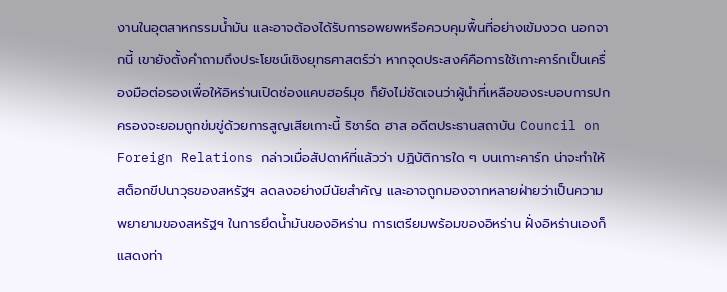งานในอุตสาหกรรมน้ำมัน และอาจต้องได้รับการอพยพหรือควบคุมพื้นที่อย่างเข้มงวด นอกจากนี้ เขายังตั้งคำถามถึงประโยชน์เชิงยุทธศาสตร์ว่า หากจุดประสงค์คือการใช้เกาะคาร์กเป็นเครื่องมือต่อรองเพื่อให้อิหร่านเปิดช่องแคบฮอร์มุซ ก็ยังไม่ชัดเจนว่าผู้นำที่เหลือของระบอบการปกครองจะยอมถูกข่มขู่ด้วยการสูญเสียเกาะนี้ ริชาร์ด ฮาส อดีตประธานสถาบัน Council on Foreign Relations กล่าวเมื่อสัปดาห์ที่แล้วว่า ปฏิบัติการใด ๆ บนเกาะคาร์ก น่าจะทำให้สต็อกขีปนาวุธของสหรัฐฯ ลดลงอย่างมีนัยสำคัญ และอาจถูกมองจากหลายฝ่ายว่าเป็นความพยายามของสหรัฐฯ ในการยึดน้ำมันของอิหร่าน การเตรียมพร้อมของอิหร่าน ฝั่งอิหร่านเองก็แสดงท่า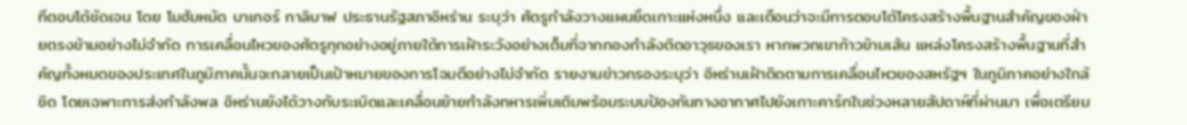ทีตอบโต้ชัดเจน โดย โมฮัมหมัด บาเกอร์ กาลิบาฟ ประธานรัฐสภาอิหร่าน ระบุว่า ศัตรูกำลังวางแผนยึดเกาะแห่งหนึ่ง และเตือนว่าจะมีการตอบโต้โครงสร้างพื้นฐานสำคัญของฝ่ายตรงข้ามอย่างไม่จำกัด การเคลื่อนไหวของศัตรูทุกอย่างอยู่ภายใต้การเฝ้าระวังอย่างเต็มที่จากกองกำลังติดอาวุธของเรา หากพวกเขาก้าวข้ามเส้น แหล่งโครงสร้างพื้นฐานที่สำคัญทั้งหมดของประเทศในภูมิภาคนั้นจะกลายเป็นเป้าหมายของการโจมตีอย่างไม่จำกัด รายงานข่าวกรองระบุว่า อิหร่านเฝ้าติดตามการเคลื่อนไหวของสหรัฐฯ ในภูมิภาคอย่างใกล้ชิด โดยเฉพาะการส่งกำลังพล อิหร่านยังได้วางกับระเบิดและเคลื่อนย้ายกำลังทหารเพิ่มเติมพร้อมระบบป้องกันทางอากาศไปยังเกาะคาร์กในช่วงหลายสัปดาห์ที่ผ่านมา เพื่อเตรียม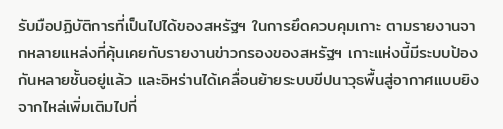รับมือปฏิบัติการที่เป็นไปได้ของสหรัฐฯ ในการยึดควบคุมเกาะ ตามรายงานจากหลายแหล่งที่คุ้นเคยกับรายงานข่าวกรองของสหรัฐฯ เกาะแห่งนี้มีระบบป้องกันหลายชั้นอยู่แล้ว และอิหร่านได้เคลื่อนย้ายระบบขีปนาวุธพื้นสู่อากาศแบบยิงจากไหล่เพิ่มเติมไปที่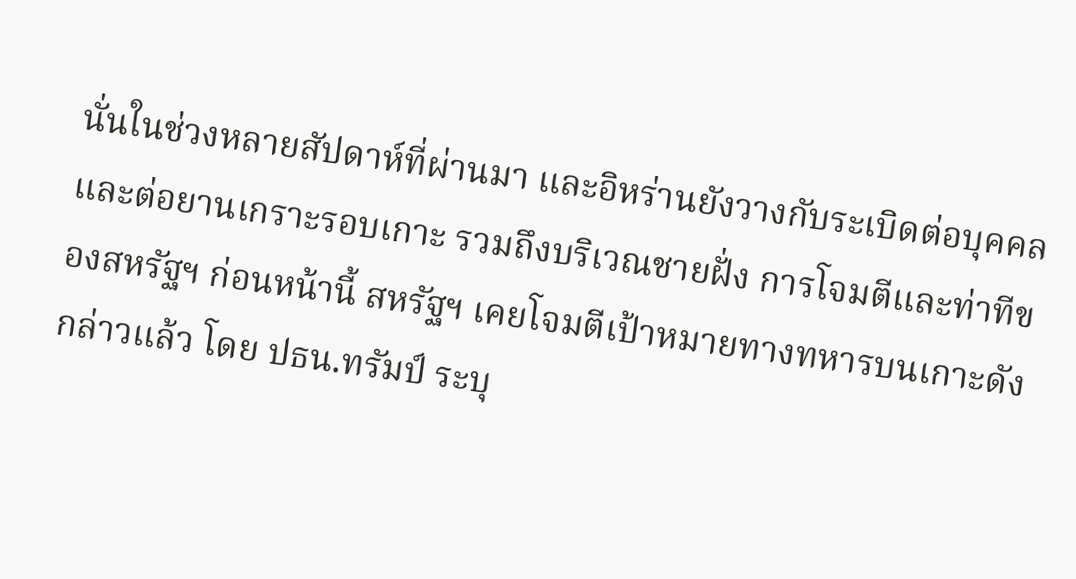นั่นในช่วงหลายสัปดาห์ที่ผ่านมา และอิหร่านยังวางกับระเบิดต่อบุคคลและต่อยานเกราะรอบเกาะ รวมถึงบริเวณชายฝั่ง การโจมตีและท่าทีของสหรัฐฯ ก่อนหน้านี้ สหรัฐฯ เคยโจมตีเป้าหมายทางทหารบนเกาะดังกล่าวแล้ว โดย ปธน.ทรัมป์ ระบุ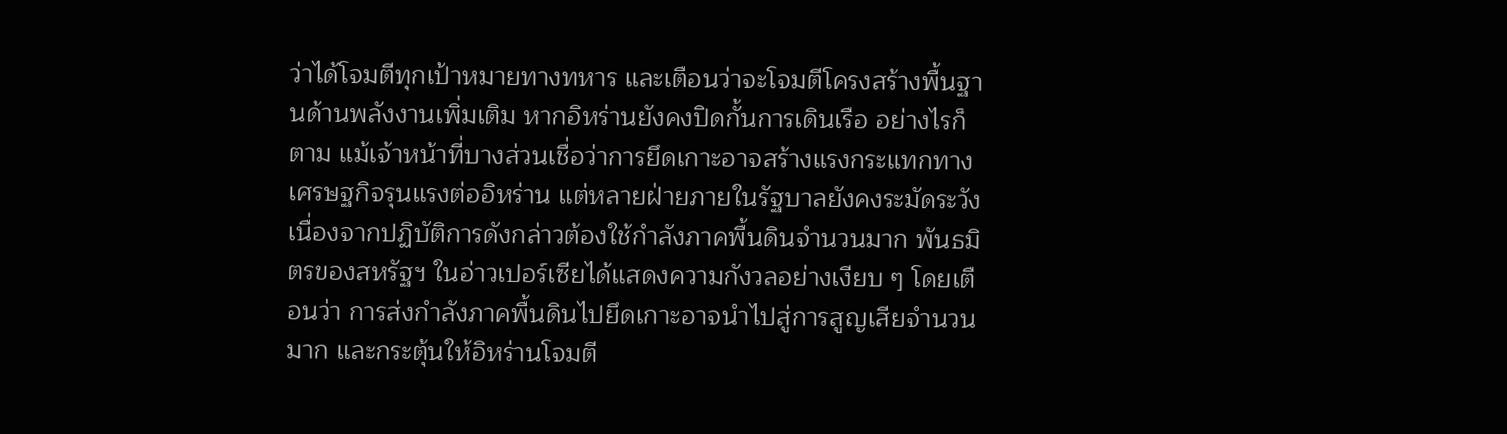ว่าได้โจมตีทุกเป้าหมายทางทหาร และเตือนว่าจะโจมตีโครงสร้างพื้นฐานด้านพลังงานเพิ่มเติม หากอิหร่านยังคงปิดกั้นการเดินเรือ อย่างไรก็ตาม แม้เจ้าหน้าที่บางส่วนเชื่อว่าการยึดเกาะอาจสร้างแรงกระแทกทางเศรษฐกิจรุนแรงต่ออิหร่าน แต่หลายฝ่ายภายในรัฐบาลยังคงระมัดระวัง เนื่องจากปฏิบัติการดังกล่าวต้องใช้กำลังภาคพื้นดินจำนวนมาก พันธมิตรของสหรัฐฯ ในอ่าวเปอร์เซียได้แสดงความกังวลอย่างเงียบ ๆ โดยเตือนว่า การส่งกำลังภาคพื้นดินไปยึดเกาะอาจนำไปสู่การสูญเสียจำนวนมาก และกระตุ้นให้อิหร่านโจมตี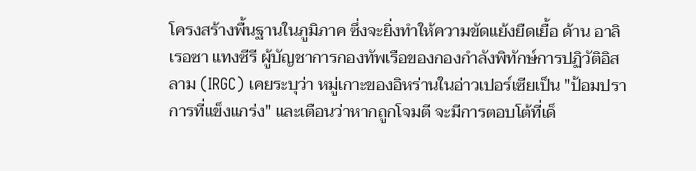โครงสร้างพื้นฐานในภูมิภาค ซึ่งจะยิ่งทำให้ความขัดแย้งยืดเยื้อ ด้าน อาลิเรอซา แทงซีรี ผู้บัญชาการกองทัพเรือของกองกำลังพิทักษ์การปฏิวัติอิสลาม (IRGC) เคยระบุว่า หมู่เกาะของอิหร่านในอ่าวเปอร์เซียเป็น "ป้อมปราการที่แข็งแกร่ง" และเตือนว่าหากถูกโจมตี จะมีการตอบโต้ที่เด็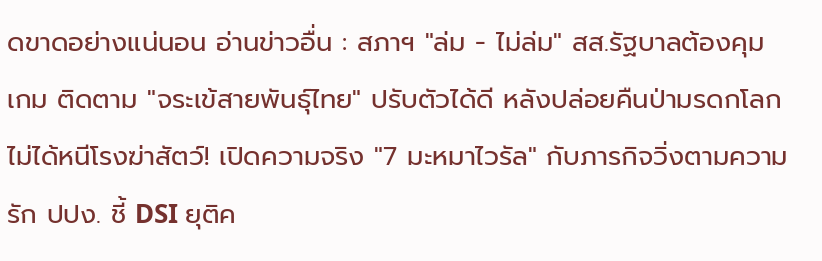ดขาดอย่างแน่นอน อ่านข่าวอื่น : สภาฯ "ล่ม - ไม่ล่ม" สส.รัฐบาลต้องคุมเกม ติดตาม "จระเข้สายพันธุ์ไทย" ปรับตัวได้ดี หลังปล่อยคืนป่ามรดกโลก ไม่ได้หนีโรงฆ่าสัตว์! เปิดความจริง "7 มะหมาไวรัล" กับภารกิจวิ่งตามความรัก ปปง. ชี้ DSI ยุติค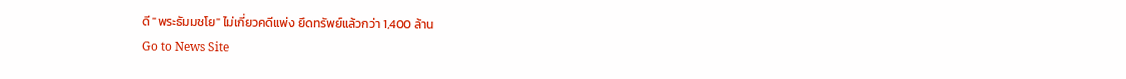ดี "พระธัมมชโย" ไม่เกี่ยวคดีแพ่ง ยึดทรัพย์แล้วกว่า 1,400 ล้าน
Go to News Site